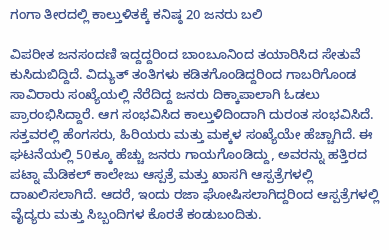ಗಂಗಾ ತೀರದಲ್ಲಿ ಕಾಲ್ತುಳಿತಕ್ಕೆ ಕನಿಷ್ಠ 20 ಜನರು ಬಲಿ

ವಿಪರೀತ ಜನಸಂದಣಿ ಇದ್ದದ್ದರಿಂದ ಬಾಂಬೂನಿಂದ ತಯಾರಿಸಿದ ಸೇತುವೆ ಕುಸಿದುಬಿದ್ದಿದೆ. ವಿದ್ಯುತ್ ತಂತಿಗಳು ಕಡಿತಗೊಂಡಿದ್ದರಿಂದ ಗಾಬರಿಗೊಂಡ ಸಾವಿರಾರು ಸಂಖ್ಯೆಯಲ್ಲಿ ನೆರೆದಿದ್ದ ಜನರು ದಿಕ್ಕಾಪಾಲಾಗಿ ಓಡಲು ಪ್ರಾರಂಭಿಸಿದ್ದಾರೆ. ಆಗ ಸಂಭವಿಸಿದ ಕಾಲ್ತುಳಿದಿಂದಾಗಿ ದುರಂತ ಸಂಭವಿಸಿದೆ.
ಸತ್ತವರಲ್ಲಿ ಹೆಂಗಸರು, ಹಿರಿಯರು ಮತ್ತು ಮಕ್ಕಳ ಸಂಖ್ಯೆಯೇ ಹೆಚ್ಚಾಗಿದೆ. ಈ ಘಟನೆಯಲ್ಲಿ 50ಕ್ಕೂ ಹೆಚ್ಚು ಜನರು ಗಾಯಗೊಂಡಿದ್ದು, ಅವರನ್ನು ಹತ್ತಿರದ ಪಟ್ನಾ ಮೆಡಿಕಲ್ ಕಾಲೇಜು ಆಸ್ಪತ್ರೆ ಮತ್ತು ಖಾಸಗಿ ಆಸ್ಪತ್ರೆಗಳಲ್ಲಿ ದಾಖಲಿಸಲಾಗಿದೆ. ಆದರೆ, ಇಂದು ರಜಾ ಘೋಷಿಸಲಾಗಿದ್ದರಿಂದ ಆಸ್ಪತ್ರೆಗಳಲ್ಲಿ ವೈದ್ಯರು ಮತ್ತು ಸಿಬ್ಬಂದಿಗಳ ಕೊರತೆ ಕಂಡುಬಂದಿತು.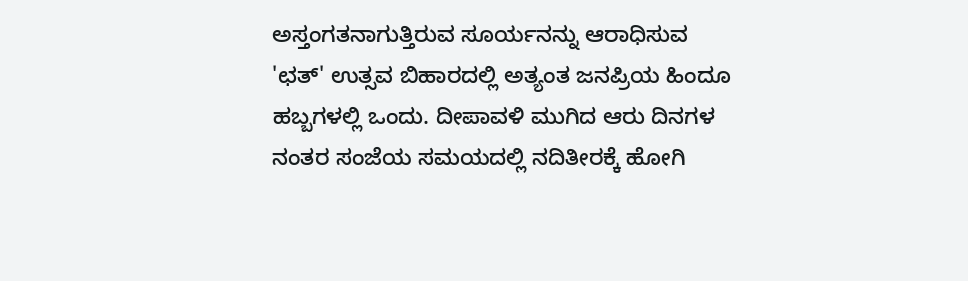ಅಸ್ತಂಗತನಾಗುತ್ತಿರುವ ಸೂರ್ಯನನ್ನು ಆರಾಧಿಸುವ 'ಛತ್' ಉತ್ಸವ ಬಿಹಾರದಲ್ಲಿ ಅತ್ಯಂತ ಜನಪ್ರಿಯ ಹಿಂದೂ ಹಬ್ಬಗಳಲ್ಲಿ ಒಂದು. ದೀಪಾವಳಿ ಮುಗಿದ ಆರು ದಿನಗಳ ನಂತರ ಸಂಜೆಯ ಸಮಯದಲ್ಲಿ ನದಿತೀರಕ್ಕೆ ಹೋಗಿ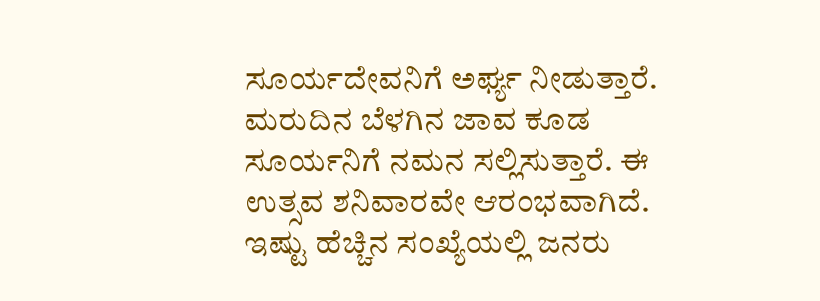ಸೂರ್ಯದೇವನಿಗೆ ಅರ್ಘ್ಯ ನೀಡುತ್ತಾರೆ. ಮರುದಿನ ಬೆಳಗಿನ ಜಾವ ಕೂಡ ಸೂರ್ಯನಿಗೆ ನಮನ ಸಲ್ಲಿಸುತ್ತಾರೆ. ಈ ಉತ್ಸವ ಶನಿವಾರವೇ ಆರಂಭವಾಗಿದೆ.
ಇಷ್ಟು ಹೆಚ್ಚಿನ ಸಂಖ್ಯೆಯಲ್ಲಿ ಜನರು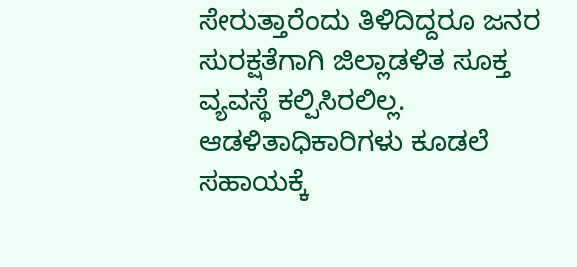ಸೇರುತ್ತಾರೆಂದು ತಿಳಿದಿದ್ದರೂ ಜನರ ಸುರಕ್ಷತೆಗಾಗಿ ಜಿಲ್ಲಾಡಳಿತ ಸೂಕ್ತ ವ್ಯವಸ್ಥೆ ಕಲ್ಪಿಸಿರಲಿಲ್ಲ. ಆಡಳಿತಾಧಿಕಾರಿಗಳು ಕೂಡಲೆ ಸಹಾಯಕ್ಕೆ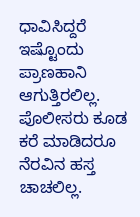ಧಾವಿಸಿದ್ದರೆ ಇಷ್ಟೊಂದು ಪ್ರಾಣಹಾನಿ ಆಗುತ್ತಿರಲಿಲ್ಲ. ಪೊಲೀಸರು ಕೂಡ ಕರೆ ಮಾಡಿದರೂ ನೆರವಿನ ಹಸ್ತ ಚಾಚಲಿಲ್ಲ.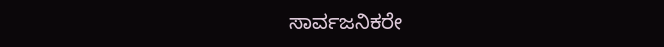ಸಾರ್ವಜನಿಕರೇ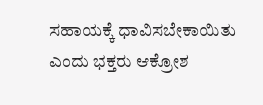ಸಹಾಯಕ್ಕೆ ಧಾವಿಸಬೇಕಾಯಿತು ಎಂದು ಭಕ್ತರು ಆಕ್ರೋಶ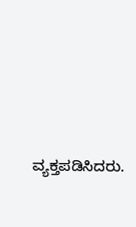ವ್ಯಕ್ತಪಡಿಸಿದರು.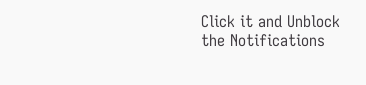Click it and Unblock the Notifications